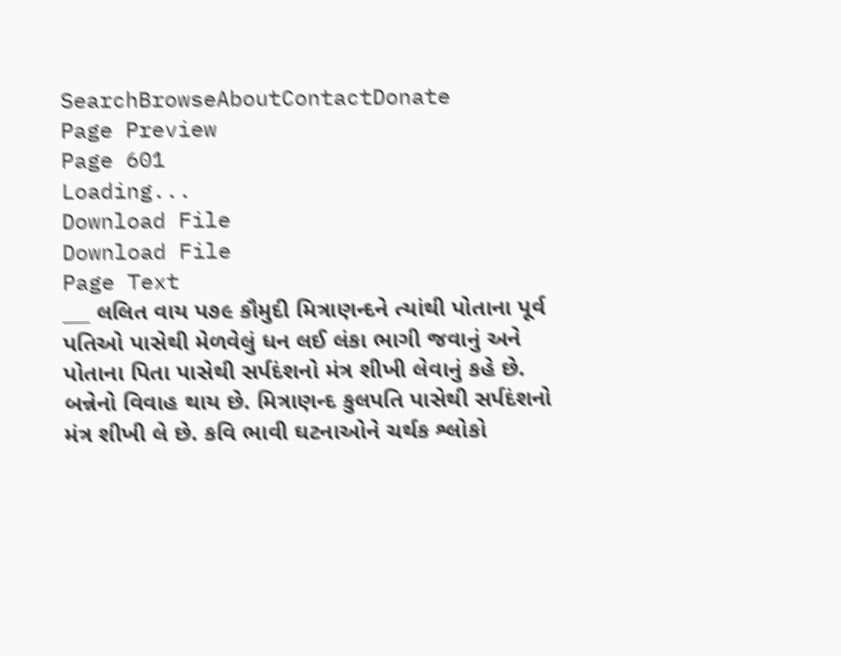SearchBrowseAboutContactDonate
Page Preview
Page 601
Loading...
Download File
Download File
Page Text
___ લલિત વાય પ૭૯ કૌમુદી મિત્રાણન્દને ત્યાંથી પોતાના પૂર્વ પતિઓ પાસેથી મેળવેલું ધન લઈ લંકા ભાગી જવાનું અને પોતાના પિતા પાસેથી સર્પદંશનો મંત્ર શીખી લેવાનું કહે છે. બન્નેનો વિવાહ થાય છે. મિત્રાણન્દ કુલપતિ પાસેથી સર્પદંશનો મંત્ર શીખી લે છે. કવિ ભાવી ઘટનાઓને ચર્થક શ્લોકો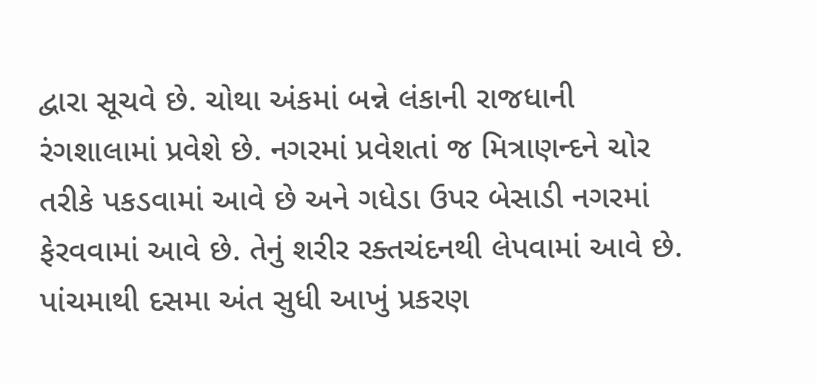દ્વારા સૂચવે છે. ચોથા અંકમાં બન્ને લંકાની રાજધાની રંગશાલામાં પ્રવેશે છે. નગરમાં પ્રવેશતાં જ મિત્રાણન્દને ચોર તરીકે પકડવામાં આવે છે અને ગધેડા ઉપર બેસાડી નગરમાં ફેરવવામાં આવે છે. તેનું શરીર રક્તચંદનથી લેપવામાં આવે છે. પાંચમાથી દસમા અંત સુધી આખું પ્રકરણ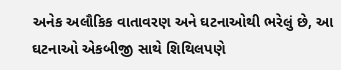અનેક અલૌકિક વાતાવરણ અને ઘટનાઓથી ભરેલું છે, આ ઘટનાઓ એકબીજી સાથે શિથિલપણે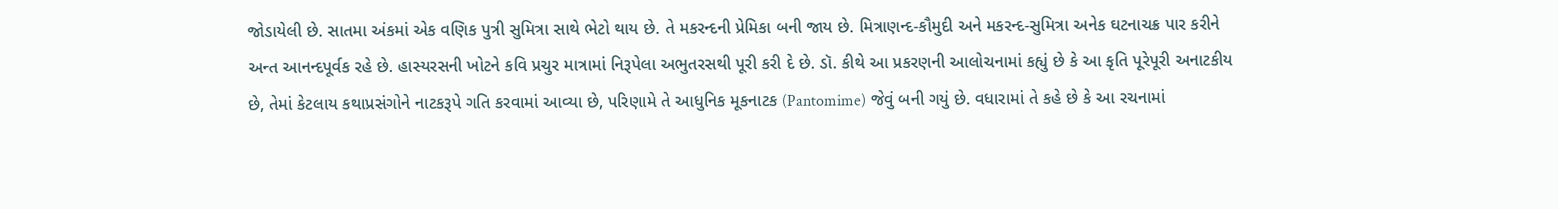જોડાયેલી છે. સાતમા અંકમાં એક વણિક પુત્રી સુમિત્રા સાથે ભેટો થાય છે. તે મકરન્દની પ્રેમિકા બની જાય છે. મિત્રાણન્દ-કૌમુદી અને મકરન્દ-સુમિત્રા અનેક ઘટનાચક્ર પાર કરીને અન્ત આનન્દપૂર્વક રહે છે. હાસ્યરસની ખોટને કવિ પ્રચુર માત્રામાં નિરૂપેલા અભુતરસથી પૂરી કરી દે છે. ડૉ. કીથે આ પ્રકરણની આલોચનામાં કહ્યું છે કે આ કૃતિ પૂરેપૂરી અનાટકીય છે, તેમાં કેટલાય કથાપ્રસંગોને નાટકરૂપે ગતિ કરવામાં આવ્યા છે, પરિણામે તે આધુનિક મૂકનાટક (Pantomime) જેવું બની ગયું છે. વધારામાં તે કહે છે કે આ રચનામાં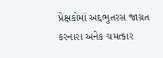પ્રેક્ષકોમાં અદ્દભુતરસ જાગ્રત કરનારા અનેક ચમત્કાર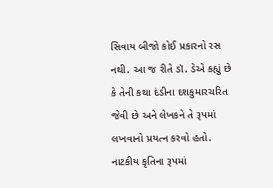સિવાય બીજો કોઈ પ્રકારનો રસ નથી. આ જ રીતે ડૉ. ડેએ કહ્યું છે કે તેની કથા દંડીના દશકુમારચરિત જેવી છે અને લેખકને તે રૂપમાં લખવાનો પ્રયત્ન કરવો હતો. નાટકીય કૃતિના રૂપમાં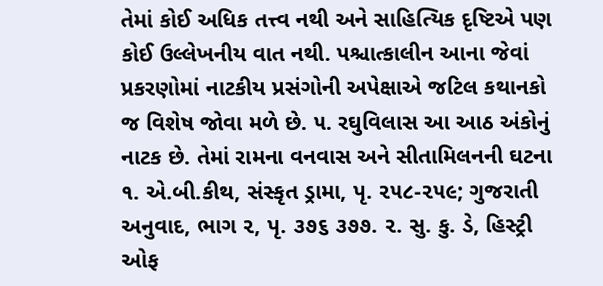તેમાં કોઈ અધિક તત્ત્વ નથી અને સાહિત્યિક દૃષ્ટિએ પણ કોઈ ઉલ્લેખનીય વાત નથી. પશ્ચાત્કાલીન આના જેવાં પ્રકરણોમાં નાટકીય પ્રસંગોની અપેક્ષાએ જટિલ કથાનકો જ વિશેષ જોવા મળે છે. ૫. રઘુવિલાસ આ આઠ અંકોનું નાટક છે. તેમાં રામના વનવાસ અને સીતામિલનની ઘટના ૧. એ.બી.કીથ, સંસ્કૃત ડ્રામા, પૃ. ૨૫૮-૨૫૯; ગુજરાતી અનુવાદ, ભાગ ૨, પૃ. ૩૭૬ ૩૭૭. ૨. સુ. કુ. ડે, હિસ્ટ્રી ઓફ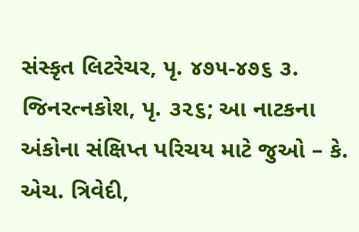સંસ્કૃત લિટરેચર, પૃ. ૪૭૫-૪૭૬ ૩. જિનરત્નકોશ, પૃ. ૩૨૬; આ નાટકના અંકોના સંક્ષિપ્ત પરિચય માટે જુઓ – કે. એચ. ત્રિવેદી,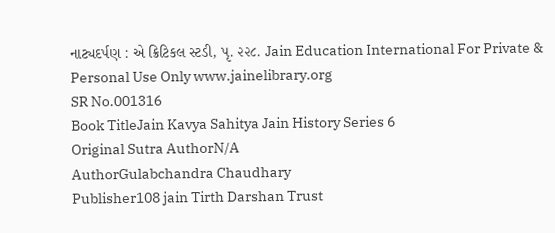નાટ્યદર્પણ : એ ક્રિટિકલ સ્ટડી, પૃ. ૨૨૮. Jain Education International For Private & Personal Use Only www.jainelibrary.org
SR No.001316
Book TitleJain Kavya Sahitya Jain History Series 6
Original Sutra AuthorN/A
AuthorGulabchandra Chaudhary
Publisher108 jain Tirth Darshan Trust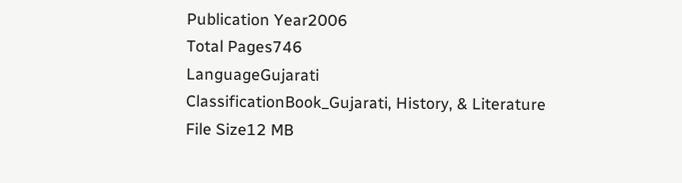Publication Year2006
Total Pages746
LanguageGujarati
ClassificationBook_Gujarati, History, & Literature
File Size12 MB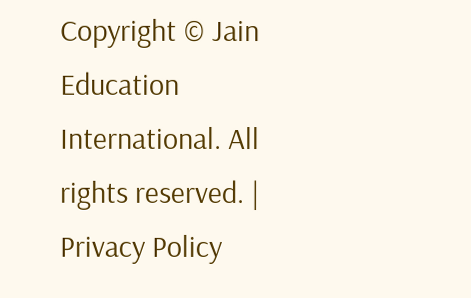Copyright © Jain Education International. All rights reserved. | Privacy Policy